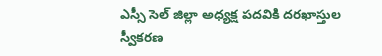ఎస్సీ సెల్ జిల్లా అధ్యక్ష పదవికి దరఖాస్తుల స్వీకరణ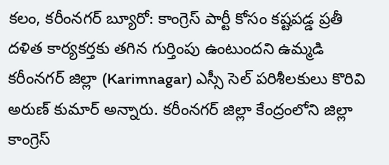కలం, కరీంనగర్ బ్యూరో: కాంగ్రెస్ పార్టీ కోసం కష్టపడ్డ ప్రతీ దళిత కార్యకర్తకు తగిన గుర్తింపు ఉంటుందని ఉమ్మడి కరీంనగర్ జిల్లా (Karimnagar) ఎస్సీ సెల్ పరిశీలకులు కొరివి అరుణ్ కుమార్ అన్నారు. కరీంనగర్ జిల్లా కేంద్రంలోని జిల్లా కాంగ్రెస్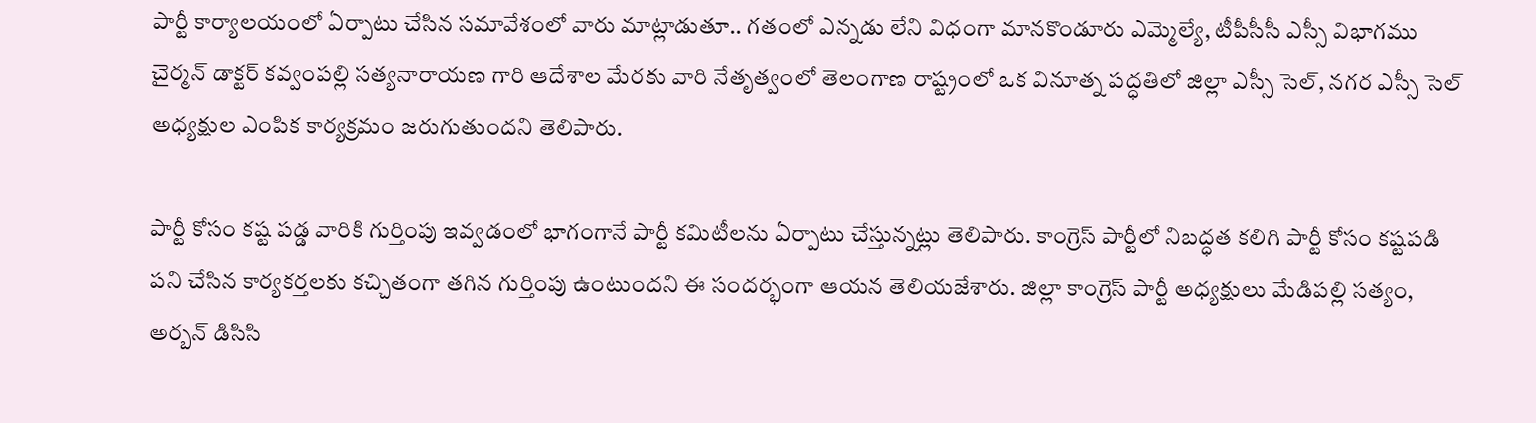పార్టీ కార్యాలయంలో ఏర్పాటు చేసిన సమావేశంలో వారు మాట్లాడుతూ.. గతంలో ఎన్నడు లేని విధంగా మానకొండూరు ఎమ్మెల్యే, టీపీసీసీ ఎస్సీ విభాగము చైర్మన్ డాక్టర్ కవ్వంపల్లి సత్యనారాయణ గారి ఆదేశాల మేరకు వారి నేతృత్వంలో తెలంగాణ రాష్ట్రంలో ఒక వినూత్న పద్ధతిలో జిల్లా ఎస్సీ సెల్, నగర ఎస్సీ సెల్ అధ్యక్షుల ఎంపిక కార్యక్రమం జరుగుతుందని తెలిపారు.

పార్టీ కోసం కష్ట పడ్డ వారికి గుర్తింపు ఇవ్వడంలో భాగంగానే పార్టీ కమిటీలను ఏర్పాటు చేస్తున్నట్లు తెలిపారు. కాంగ్రెస్ పార్టీలో నిబద్ధత కలిగి పార్టీ కోసం కష్టపడి పని చేసిన కార్యకర్తలకు కచ్చితంగా తగిన గుర్తింపు ఉంటుందని ఈ సందర్భంగా ఆయన తెలియజేశారు. జిల్లా కాంగ్రెస్ పార్టీ అధ్యక్షులు మేడిపల్లి సత్యం, అర్బన్ డిసిసి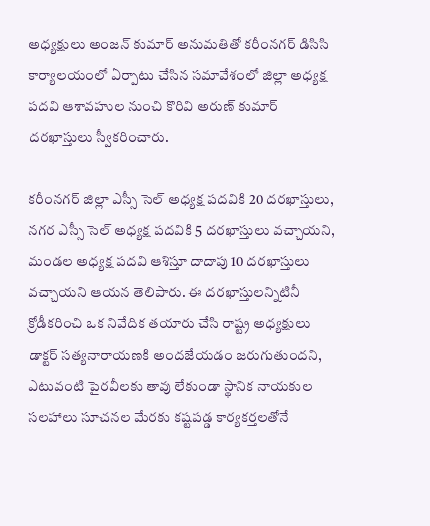అధ్యక్షులు అంజన్ కుమార్ అనుమతితో కరీంనగర్ డిసిసి కార్యాలయంలో ఏర్పాటు చేసిన సమావేశంలో జిల్లా అధ్యక్ష పదవి ఆశావహుల నుంచి కొరివి అరుణ్ కుమార్ దరఖాస్తులు స్వీకరించారు.

కరీంనగర్ జిల్లా ఎస్సీ సెల్ అధ్యక్ష పదవికి 20 దరఖాస్తులు, నగర ఎస్సీ సెల్ అధ్యక్ష పదవికి 5 దరఖాస్తులు వచ్చాయని, మండల అధ్యక్ష పదవి ఆశిస్తూ దాదాపు 10 దరఖాస్తులు వచ్చాయని ఆయన తెలిపారు. ఈ దరఖాస్తులన్నిటినీ క్రోడీకరించి ఒక నివేదిక తయారు చేసి రాష్ట్ర అధ్యక్షులు డాక్టర్ సత్యనారాయణకి అందజేయడం జరుగుతుందని, ఎటువంటి పైరవీలకు తావు లేకుండా స్థానిక నాయకుల సలహాలు సూచనల మేరకు కష్టపడ్డ కార్యకర్తలతోనే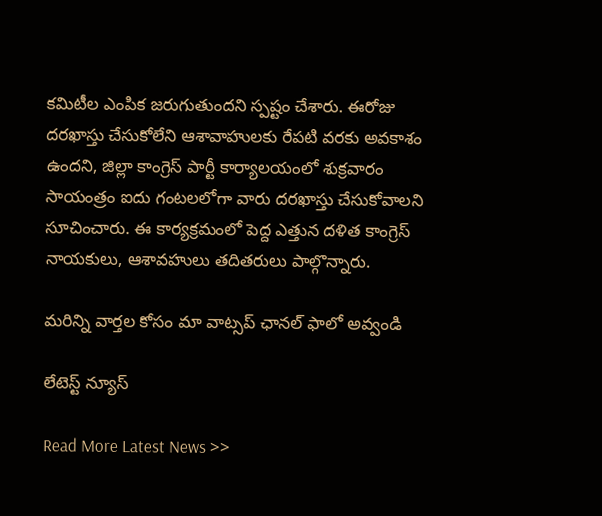కమిటీల ఎంపిక జరుగుతుందని స్పష్టం చేశారు. ఈరోజు దరఖాస్తు చేసుకోలేని ఆశావాహులకు రేపటి వరకు అవకాశం ఉందని, జిల్లా కాంగ్రెస్ పార్టీ కార్యాలయంలో శుక్రవారం సాయంత్రం ఐదు గంటలలోగా వారు దరఖాస్తు చేసుకోవాలని సూచించారు. ఈ కార్యక్రమంలో పెద్ద ఎత్తున దళిత కాంగ్రెస్ నాయకులు, ఆశావహులు తదితరులు పాల్గొన్నారు.

మ‌రిన్ని వార్త‌ల కోసం మా వాట్స‌ప్ ఛాన‌ల్ ఫాలో అవ్వండి

లేటెస్ట్ న్యూస్‌

Read More Latest News >>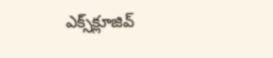ఎక్స్‌క్లూజివ్‌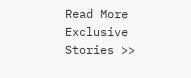Read More Exclusive Stories >>